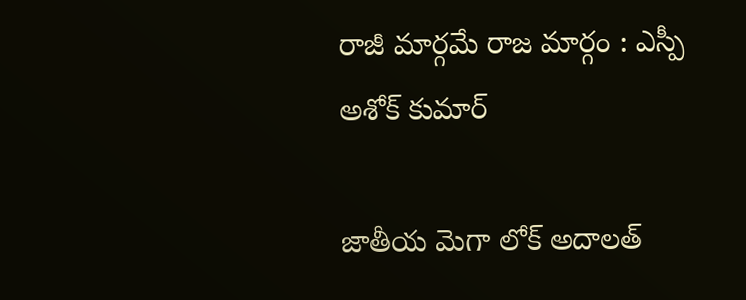రాజీ మార్గమే రాజ మార్గం : ఎస్పీ అశోక్ కుమార్

జాతీయ మెగా లోక్ అదాలత్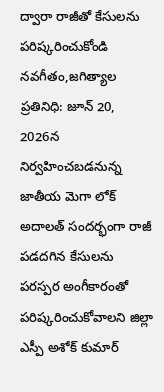ద్వారా రాజీతో కేసులను పరిష్కరించుకోండి నవగీతం,జగిత్యాల ప్రతినిధి: జూన్ 20, 2026న నిర్వహించబడనున్న జాతీయ మెగా లోక్ అదాలత్ సందర్భంగా రాజీ పడదగిన కేసులను పరస్పర అంగీకారంతో పరిష్కరించుకోవాలని జిల్లా ఎస్పీ అశోక్ కుమార్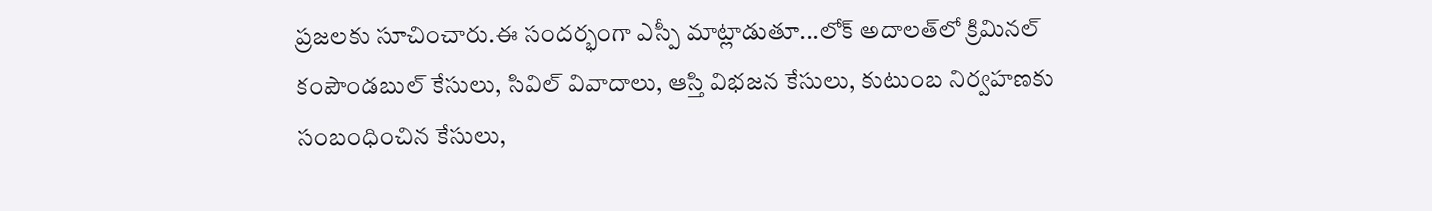ప్రజలకు సూచించారు.ఈ సందర్భంగా ఎస్పీ మాట్లాడుతూ...లోక్ అదాలత్‌లో క్రిమినల్ కంపౌండబుల్ కేసులు, సివిల్ వివాదాలు, ఆస్తి విభజన కేసులు, కుటుంబ నిర్వహణకు సంబంధించిన కేసులు,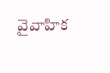వైవాహిక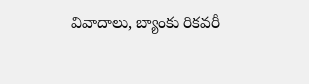వివాదాలు, బ్యాంకు రికవరీ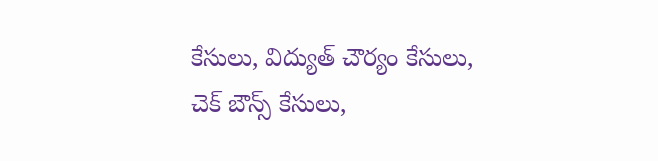కేసులు, విద్యుత్ చౌర్యం కేసులు, చెక్ బౌన్స్ కేసులు,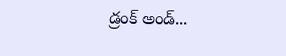డ్రంక్ అండ్...